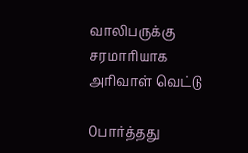வாலிபருக்கு சரமாரியாக அரிவாள் வெட்டு

0பார்த்தது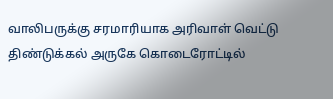வாலிபருக்கு சரமாரியாக அரிவாள் வெட்டு
திண்டுக்கல் அருகே கொடைரோட்டில்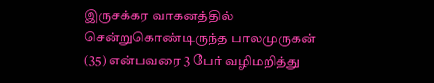இருசக்கர வாகனத்தில் சென்றுகொண்டிருந்த பாலமுருகன் (35) என்பவரை 3 பேர் வழிமறித்து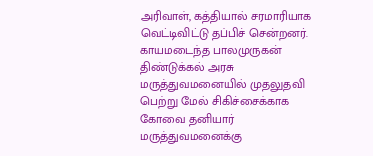அரிவாள், கத்தியால் சரமாரியாக வெட்டிவிட்டு தப்பிச் சென்றனர். காயமடைந்த பாலமுருகன் திண்டுக்கல் அரசு மருத்துவமனையில் முதலுதவி பெற்று மேல் சிகிச்சைக்காக கோவை தனியார் மருத்துவமனைக்கு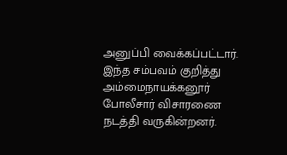அனுப்பி வைக்கப்பட்டார். இந்த சம்பவம் குறித்து அம்மைநாயக்கனூர் போலீசார் விசாரணை நடத்தி வருகின்றனர்.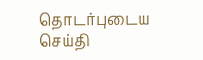தொடர்புடைய செய்தி